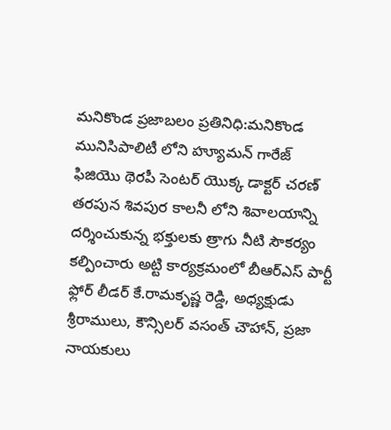మనికొండ ప్రజాబలం ప్రతినిధి:మనికొండ మునిసిపాలిటీ లోని హ్యూమన్ గారేజ్ ఫిజియొ థెరపీ సెంటర్ యొక్క డాక్టర్ చరణ్ తరపున శివపుర కాలనీ లోని శివాలయాన్ని దర్శించుకున్న భక్తులకు త్రాగు నీటి సౌకర్యం కల్పించారు అట్టి కార్యక్రమంలో బీఆర్ఎస్ పార్టీ ఫ్లోర్ లీడర్ కే.రామకృష్ణ రెడ్డి, అధ్యక్షుడు శ్రీరాములు, కౌన్సిలర్ వసంత్ చౌహాన్, ప్రజా నాయకులు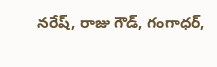నరేష్, రాజు గౌడ్, గంగాధర్,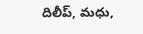దిలీప్, మధు,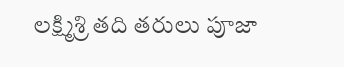లక్ష్మిశ్రి తది తరులు పూజా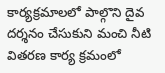కార్యక్రమాలలో పాల్గొని దైవ దర్శనం చేసుకుని మంచి నీటి వితరణ కార్య క్రమంలో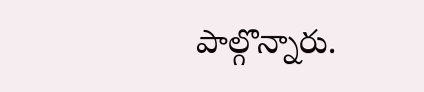పాల్గొన్నారు.